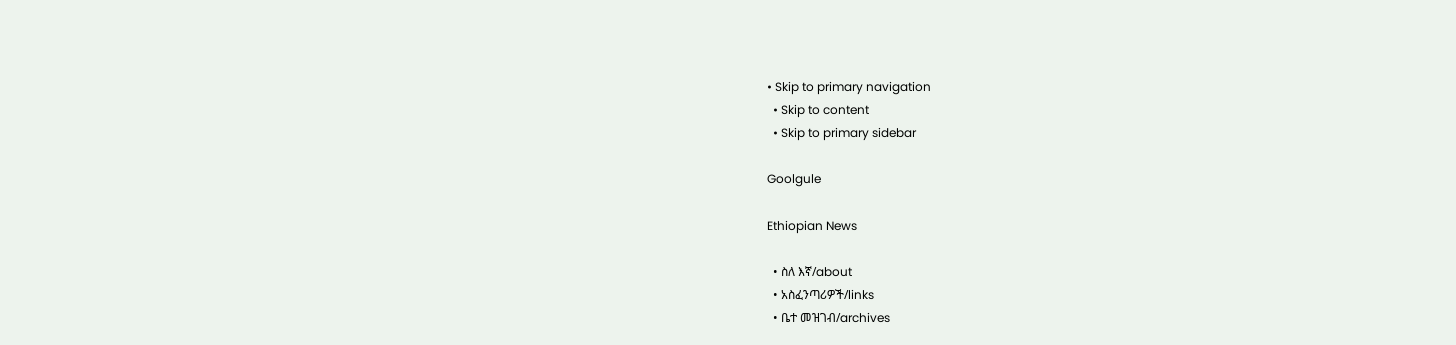• Skip to primary navigation
  • Skip to content
  • Skip to primary sidebar

Goolgule

Ethiopian News

  • ስለ እኛ/about
  • አስፈንጣሪዎች/links
  • ቤተ መዝገብ/archives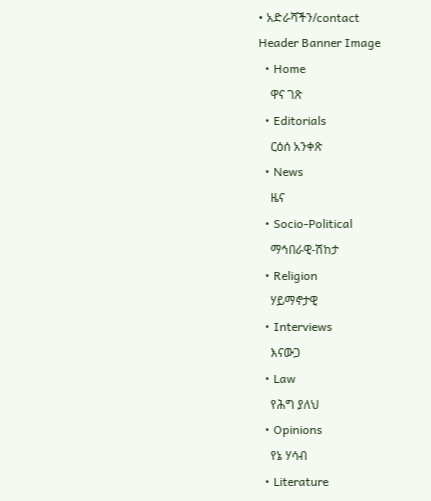• አድራሻችን/contact
Header Banner Image
  • Home
    ዋና ገጽ
  • Editorials
    ርዕሰ አንቀጽ
  • News
    ዜና
  • Socio-Political
    ማኅበራዊ-ሽከታ
  • Religion
    ሃይማኖታዊ
  • Interviews
    እናውጋ
  • Law
    የሕግ ያለህ
  • Opinions
    የኔ ሃሳብ
  • Literature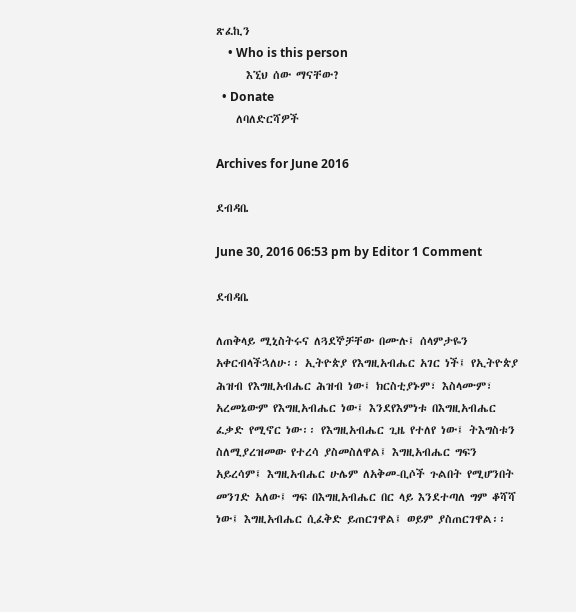ጽፈኪን
    • Who is this person
      እኚህ ሰው ማናቸው?
  • Donate
    ለባለድርሻዎች

Archives for June 2016

ደብዳቤ

June 30, 2016 06:53 pm by Editor 1 Comment

ደብዳቤ

ለጠቅላይ ሚኒስትሩና ለጓደኞቻቸው በሙሉ፤ ሰላምታዬን አቀርብላችኋለሁ፡፡ ኢትዮጵያ የእግዚአብሔር አገር ነች፤ የኢትዮጵያ ሕዝብ የእግዚአብሔር ሕዝብ ነው፤ ክርስቲያኑም፣ እስላሙም፣ አረመኔውም የእግዚአብሔር ነው፤ እንደየእምነቱ በእግዚአብሔር ፈቃድ የሚኖር ነው፡፡ የእግዚአብሔር ጊዜ የተለየ ነው፤ ትእግስቱን ስለሚያረዝመው የተረሳ ያስመስለዋል፤ እግዚአብሔር ግፍን አይረሳም፤ እግዚአብሔር ሁሌም ለአቅመ-ቢሶች ጉልበት የሚሆንበት መንገድ አለው፤ ግፍ በእግዚአብሔር በር ላይ እንደተጣለ ግም ቆሻሻ ነው፤ እግዚአብሔር ሲፈቅድ ይጠርገዋል፤ ወይም ያስጠርገዋል፡፡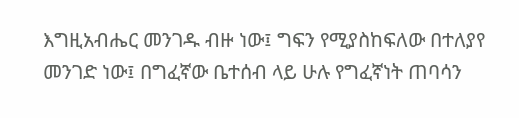እግዚአብሔር መንገዱ ብዙ ነው፤ ግፍን የሚያስከፍለው በተለያየ መንገድ ነው፤ በግፈኛው ቤተሰብ ላይ ሁሉ የግፈኛነት ጠባሳን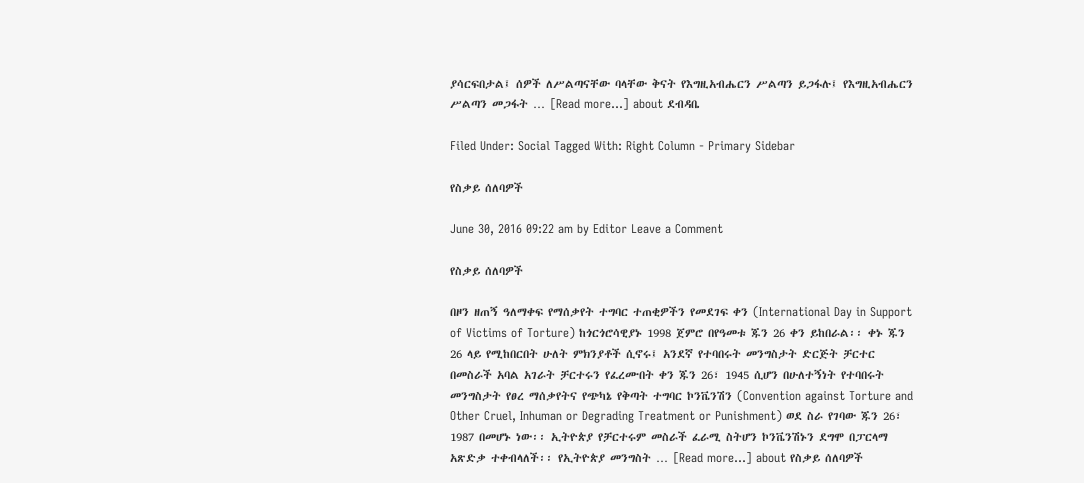ያሳርፍበታል፤ ሰዎች ለሥልጣናቸው ባላቸው ቅናት የእግዚአብሔርን ሥልጣን ይጋፋሉ፤ የእግዚአብሔርን ሥልጣን መጋፋት … [Read more...] about ደብዳቤ

Filed Under: Social Tagged With: Right Column - Primary Sidebar

የስቃይ ሰለባዎች

June 30, 2016 09:22 am by Editor Leave a Comment

የስቃይ ሰለባዎች

በዞን ዘጠኝ ዓለማቀፍ የማሰቃየት ተግባር ተጠቂዎችን የመደገፍ ቀን (International Day in Support of Victims of Torture) ከጎርጎሮሳዊያኑ 1998 ጀምሮ በየዓመቱ ጁን 26 ቀን ይከበራል፡፡ ቀኑ ጁን 26 ላይ የሚከበርበት ሁለት ምክንያቶች ሲኖሩ፤ አንደኛ የተባበሩት መንግስታት ድርጅት ቻርተር በመስራች አባል አገራት ቻርተሩን የፈረሙበት ቀን ጁን 26፣ 1945 ሲሆን በሁለተኝነት የተባበሩት መንግስታት የፀረ ማሰቃየትና የጭካኔ የቅጣት ተግባር ኮንቬንሽን (Convention against Torture and Other Cruel, Inhuman or Degrading Treatment or Punishment) ወደ ስራ የገባው ጁን 26፣ 1987 በመሆኑ ነው፡፡ ኢትዮጵያ የቻርተሩም መስራች ፈራሚ ስትሆን ኮንቬንሽኑን ደግሞ በፓርላማ አጽድቃ ተቀብላለች፡፡ የኢትዮጵያ መንግስት … [Read more...] about የስቃይ ሰለባዎች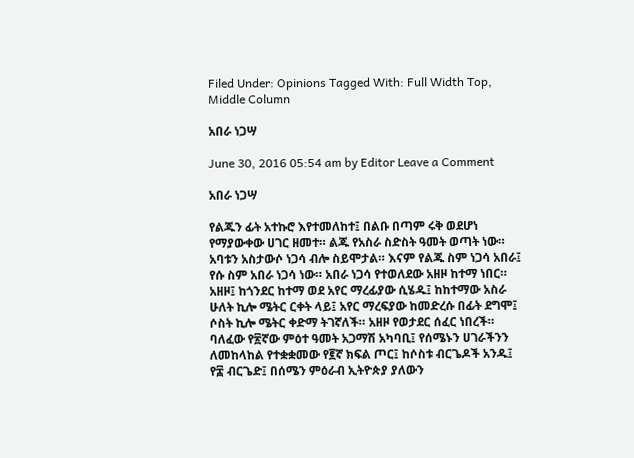Filed Under: Opinions Tagged With: Full Width Top, Middle Column

አበራ ነጋሣ

June 30, 2016 05:54 am by Editor Leave a Comment

አበራ ነጋሣ

የልጁን ፊት አተኩሮ እየተመለከተ፤ በልቡ በጣም ሩቅ ወደሆነ የማያውቀው ሀገር ዘመተ። ልጁ የአስራ ስድስት ዓመት ወጣት ነው። አባቱን አስታውሶ ነጋሳ ብሎ ስይሞታል። እናም የልጁ ስም ነጋሳ አበራ፤ የሱ ስም አበራ ነጋሳ ነው። አበራ ነጋሳ የተወለደው አዘዞ ከተማ ነበር። አዘዞ፤ ከጎንደር ከተማ ወደ አየር ማረፊያው ሲሄዱ፤ ከከተማው አስራ ሁለት ኪሎ ሜትር ርቀት ላይ፤ አየር ማረፍያው ከመድረሱ በፊት ደግሞ፤ ሶስት ኪሎ ሜትር ቀድማ ትገኛለች። አዘዞ የወታደር ሰፈር ነበረች። ባለፈው የ፳ኛው ምዕተ ዓመት አጋማሽ አካባቢ፤ የሰሜኑን ሀገራችንን ለመከላከል የተቋቋመው የ፪ኛ ክፍል ጦር፤ ከሶስቱ ብርጌዶች አንዱ፤ የ፰ ብርጌድ፤ በሰሜን ምዕራብ ኢትዮጵያ ያለውን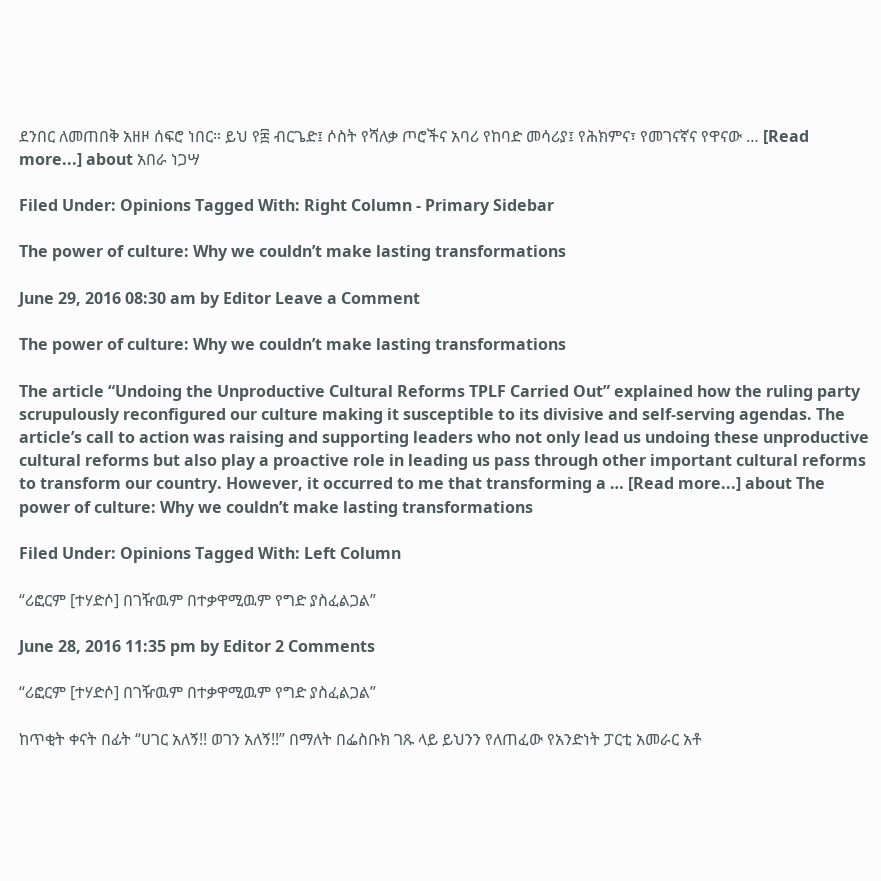ደንበር ለመጠበቅ አዘዞ ሰፍሮ ነበር። ይህ የ፰ ብርጌድ፤ ሶስት የሻለቃ ጦሮችና አባሪ የከባድ መሳሪያ፤ የሕክምና፣ የመገናኛና የዋናው … [Read more...] about አበራ ነጋሣ

Filed Under: Opinions Tagged With: Right Column - Primary Sidebar

The power of culture: Why we couldn’t make lasting transformations

June 29, 2016 08:30 am by Editor Leave a Comment

The power of culture: Why we couldn’t make lasting transformations

The article “Undoing the Unproductive Cultural Reforms TPLF Carried Out” explained how the ruling party scrupulously reconfigured our culture making it susceptible to its divisive and self-serving agendas. The article’s call to action was raising and supporting leaders who not only lead us undoing these unproductive cultural reforms but also play a proactive role in leading us pass through other important cultural reforms to transform our country. However, it occurred to me that transforming a … [Read more...] about The power of culture: Why we couldn’t make lasting transformations

Filed Under: Opinions Tagged With: Left Column

“ሪፎርም [ተሃድሶ] በገዥዉም በተቃዋሚዉም የግድ ያስፈልጋል”

June 28, 2016 11:35 pm by Editor 2 Comments

“ሪፎርም [ተሃድሶ] በገዥዉም በተቃዋሚዉም የግድ ያስፈልጋል”

ከጥቂት ቀናት በፊት “ሀገር አለኝ!! ወገን አለኝ!!” በማለት በፌስቡክ ገጹ ላይ ይህንን የለጠፈው የአንድነት ፓርቲ አመራር አቶ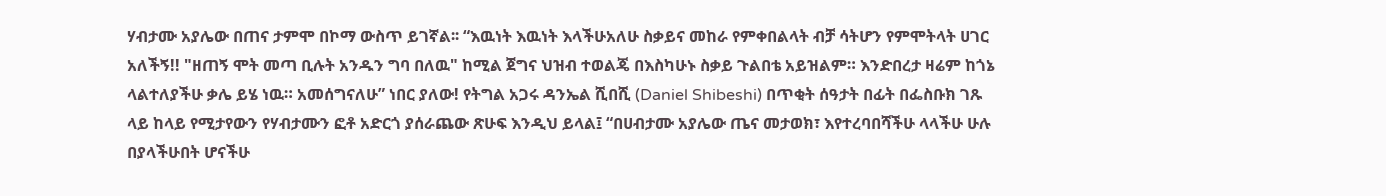ሃብታሙ አያሌው በጠና ታምሞ በኮማ ውስጥ ይገኛል፡፡ “እዉነት እዉነት እላችሁአለሁ ስቃይና መከራ የምቀበልላት ብቻ ሳትሆን የምሞትላት ሀገር አለችኝ!! "ዘጠኝ ሞት መጣ ቢሉት አንዱን ግባ በለዉ" ከሚል ጀግና ህዝብ ተወልጄ በእስካሁኑ ስቃይ ጉልበቴ አይዝልም። እንድበረታ ዛሬም ከጎኔ ላልተለያችሁ ቃሌ ይሄ ነዉ። አመሰግናለሁ” ነበር ያለው! የትግል አጋሩ ዳንኤል ሺበሺ (Daniel Shibeshi) በጥቂት ሰዓታት በፊት በፌስቡክ ገጹ ላይ ከላይ የሚታየውን የሃብታሙን ፎቶ አድርጎ ያሰራጨው ጽሁፍ እንዲህ ይላል፤ “በሀብታሙ አያሌው ጤና መታወክ፣ እየተረባበሻችሁ ላላችሁ ሁሉ በያላችሁበት ሆናችሁ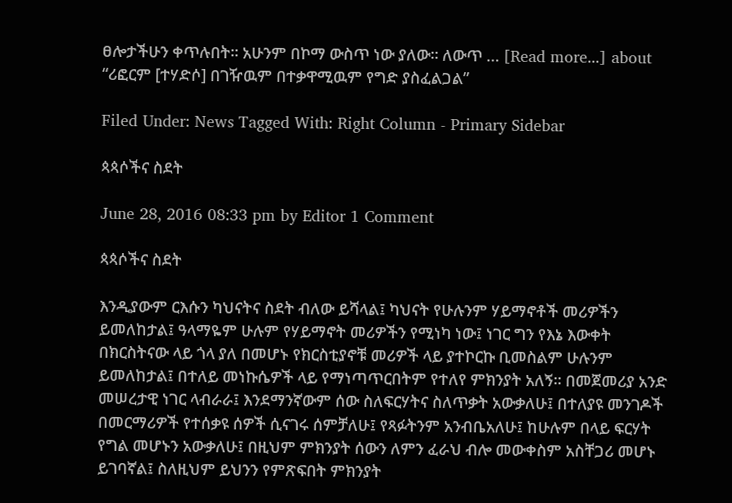ፀሎታችሁን ቀጥሉበት። አሁንም በኮማ ውስጥ ነው ያለው። ለውጥ … [Read more...] about “ሪፎርም [ተሃድሶ] በገዥዉም በተቃዋሚዉም የግድ ያስፈልጋል”

Filed Under: News Tagged With: Right Column - Primary Sidebar

ጳጳሶችና ስደት

June 28, 2016 08:33 pm by Editor 1 Comment

ጳጳሶችና ስደት

እንዲያውም ርእሱን ካህናትና ስደት ብለው ይሻላል፤ ካህናት የሁሉንም ሃይማኖቶች መሪዎችን ይመለከታል፤ ዓላማዬም ሁሉም የሃይማኖት መሪዎችን የሚነካ ነው፤ ነገር ግን የእኔ እውቀት በክርስትናው ላይ ጎላ ያለ በመሆኑ የክርስቲያኖቹ መሪዎች ላይ ያተኮርኩ ቢመስልም ሁሉንም ይመለከታል፤ በተለይ መነኩሴዎች ላይ የማነጣጥርበትም የተለየ ምክንያት አለኝ፡፡ በመጀመሪያ አንድ መሠረታዊ ነገር ላብራራ፤ እንደማንኛውም ሰው ስለፍርሃትና ስለጥቃት አውቃለሁ፤ በተለያዩ መንገዶች በመርማሪዎች የተሰቃዩ ሰዎች ሲናገሩ ሰምቻለሁ፤ የጻፉትንም አንብቤአለሁ፤ ከሁሉም በላይ ፍርሃት የግል መሆኑን አውቃለሁ፤ በዚህም ምክንያት ሰውን ለምን ፈራህ ብሎ መውቀስም አስቸጋሪ መሆኑ ይገባኛል፤ ስለዚህም ይህንን የምጽፍበት ምክንያት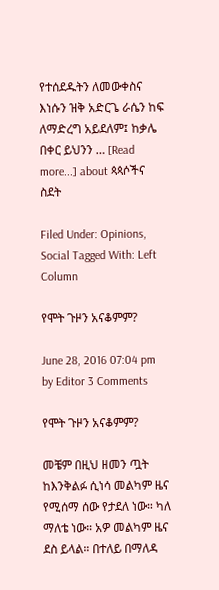የተሰደዱትን ለመውቀስና እነሱን ዝቅ አድርጌ ራሴን ከፍ ለማድረግ አይደለም፤ ከቃሌ በቀር ይህንን … [Read more...] about ጳጳሶችና ስደት

Filed Under: Opinions, Social Tagged With: Left Column

የሞት ጉዞን አናቆምም?

June 28, 2016 07:04 pm by Editor 3 Comments

የሞት ጉዞን አናቆምም?

መቼም በዚህ ዘመን ጧት ከእንቅልፉ ሲነሳ መልካም ዜና የሚሰማ ሰው የታደለ ነው። ካለ ማለቴ ነው። አዎ መልካም ዜና ደስ ይላል። በተለይ በማለዳ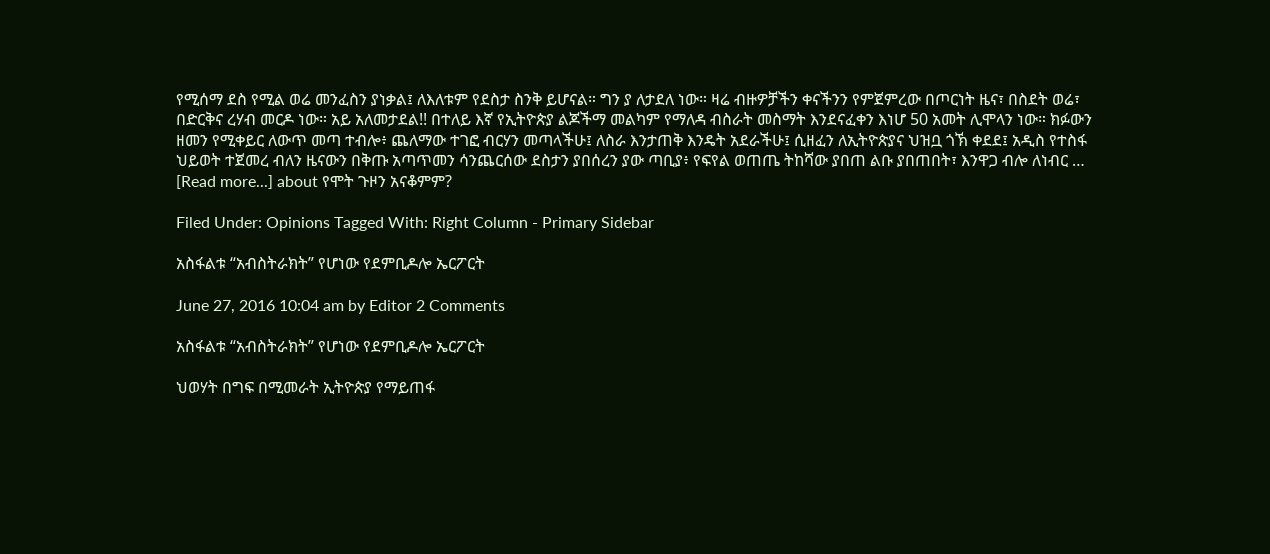የሚሰማ ደስ የሚል ወሬ መንፈስን ያነቃል፤ ለእለቱም የደስታ ስንቅ ይሆናል። ግን ያ ለታደለ ነው። ዛሬ ብዙዎቻችን ቀናችንን የምጀምረው በጦርነት ዜና፣ በስደት ወሬ፣ በድርቅና ረሃብ መርዶ ነው። አይ አለመታደል!! በተለይ እኛ የኢትዮጵያ ልጆችማ መልካም የማለዳ ብስራት መስማት እንደናፈቀን እነሆ 50 አመት ሊሞላን ነው። ክፉውን ዘመን የሚቀይር ለውጥ መጣ ተብሎ፥ ጨለማው ተገፎ ብርሃን መጣላችሁ፤ ለስራ እንታጠቅ እንዴት አደራችሁ፤ ሲዘፈን ለኢትዮጵያና ህዝቧ ጎኽ ቀደደ፤ አዲስ የተስፋ ህይወት ተጀመረ ብለን ዜናውን በቅጡ አጣጥመን ሳንጨርሰው ደስታን ያበሰረን ያው ጣቢያ፥ የፍየል ወጠጤ ትከሻው ያበጠ ልቡ ያበጠበት፣ እንዋጋ ብሎ ለነብር … [Read more...] about የሞት ጉዞን አናቆምም?

Filed Under: Opinions Tagged With: Right Column - Primary Sidebar

አስፋልቱ “አብስትራክት” የሆነው የደምቢዶሎ ኤርፖርት

June 27, 2016 10:04 am by Editor 2 Comments

አስፋልቱ “አብስትራክት” የሆነው የደምቢዶሎ ኤርፖርት

ህወሃት በግፍ በሚመራት ኢትዮጵያ የማይጠፋ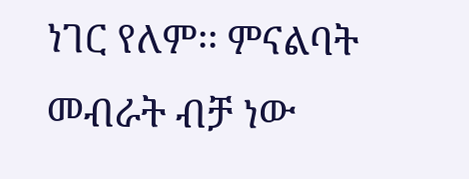ነገር የለም፡፡ ምናልባት መብራት ብቻ ነው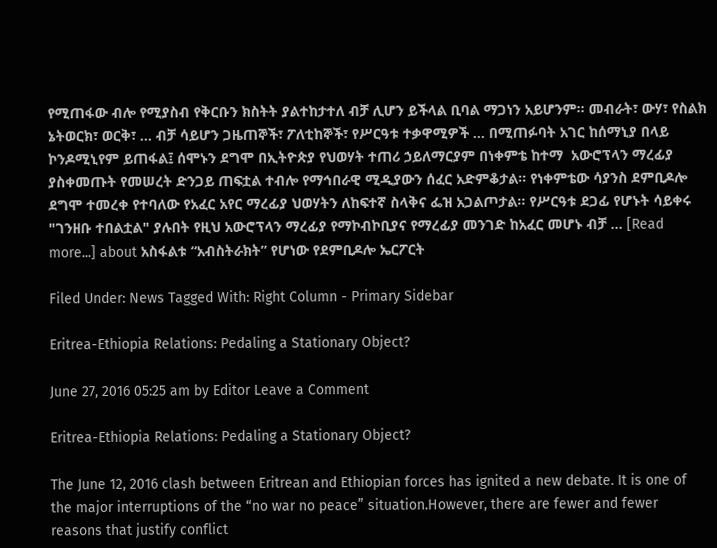የሚጠፋው ብሎ የሚያስብ የቅርቡን ክስትት ያልተከታተለ ብቻ ሊሆን ይችላል ቢባል ማጋነን አይሆንም፡፡ መብራት፣ ውሃ፣ የስልክ ኔትወርክ፣ ወርቅ፣ … ብቻ ሳይሆን ጋዜጠኞች፣ ፖለቲከኞች፣ የሥርዓቱ ተቃዋሚዎች … በሚጠፉባት አገር ከሰማኒያ በላይ ኮንዶሚኒየም ይጠፋል፤ ሰሞኑን ደግሞ በኢትዮጵያ የህወሃት ተጠሪ ኃይለማርያም በነቀምቴ ከተማ  አውሮፕላን ማረፊያ ያስቀመጡት የመሠረት ድንጋይ ጠፍቷል ተብሎ የማኅበራዊ ሚዲያውን ሰፈር አድምቆታል፡፡ የነቀምቴው ሳያንስ ደምቢዶሎ ደግሞ ተመረቀ የተባለው የአፈር አየር ማረፊያ ህወሃትን ለከፍተኛ ስላቅና ፌዝ አጋልጦታል፡፡ የሥርዓቱ ደጋፊ የሆኑት ሳይቀሩ "ገንዘቡ ተበልቷል" ያሉበት የዚህ አውሮፕላን ማረፊያ የማኮብኮቢያና የማረፊያ መንገድ ከአፈር መሆኑ ብቻ … [Read more...] about አስፋልቱ “አብስትራክት” የሆነው የደምቢዶሎ ኤርፖርት

Filed Under: News Tagged With: Right Column - Primary Sidebar

Eritrea-Ethiopia Relations: Pedaling a Stationary Object?

June 27, 2016 05:25 am by Editor Leave a Comment

Eritrea-Ethiopia Relations: Pedaling a Stationary Object?

The June 12, 2016 clash between Eritrean and Ethiopian forces has ignited a new debate. It is one of the major interruptions of the “no war no peace” situation.However, there are fewer and fewer reasons that justify conflict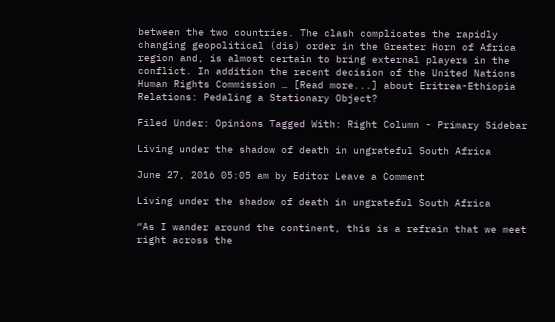between the two countries. The clash complicates the rapidly changing geopolitical (dis) order in the Greater Horn of Africa region and, is almost certain to bring external players in the conflict. In addition the recent decision of the United Nations Human Rights Commission … [Read more...] about Eritrea-Ethiopia Relations: Pedaling a Stationary Object?

Filed Under: Opinions Tagged With: Right Column - Primary Sidebar

Living under the shadow of death in ungrateful South Africa

June 27, 2016 05:05 am by Editor Leave a Comment

Living under the shadow of death in ungrateful South Africa

“As I wander around the continent, this is a refrain that we meet right across the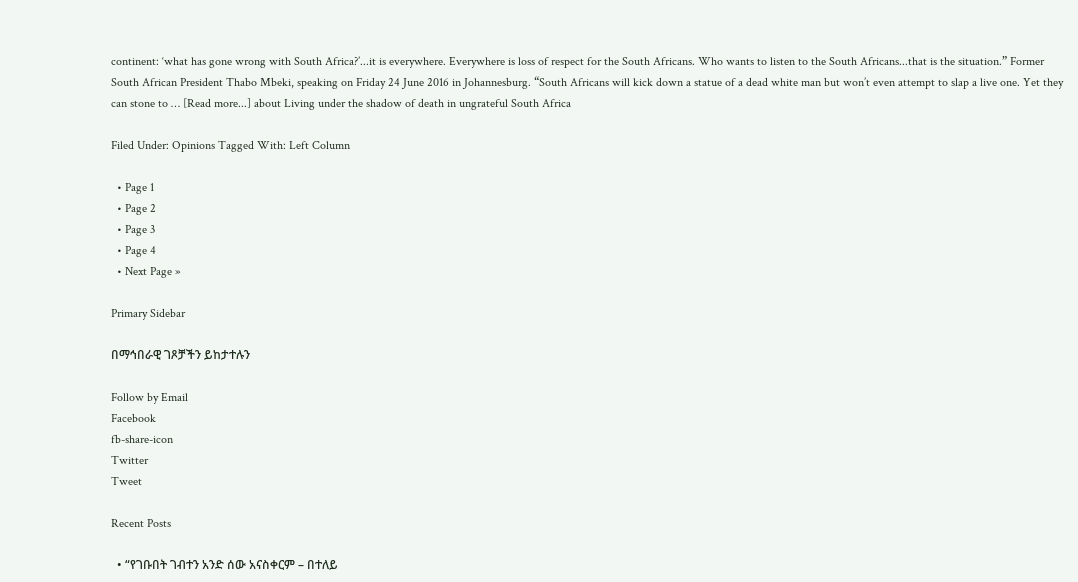continent: ‘what has gone wrong with South Africa?’...it is everywhere. Everywhere is loss of respect for the South Africans. Who wants to listen to the South Africans...that is the situation.” Former South African President Thabo Mbeki, speaking on Friday 24 June 2016 in Johannesburg. “South Africans will kick down a statue of a dead white man but won’t even attempt to slap a live one. Yet they can stone to … [Read more...] about Living under the shadow of death in ungrateful South Africa

Filed Under: Opinions Tagged With: Left Column

  • Page 1
  • Page 2
  • Page 3
  • Page 4
  • Next Page »

Primary Sidebar

በማኅበራዊ ገጾቻችን ይከታተሉን

Follow by Email
Facebook
fb-share-icon
Twitter
Tweet

Recent Posts

  • “የገቡበት ገብተን አንድ ሰው አናስቀርም – በተለይ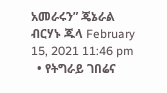አመራሩን” ጄኔራል ብርሃኑ ጁላ February 15, 2021 11:46 pm
  • የትግራይ ገበሬና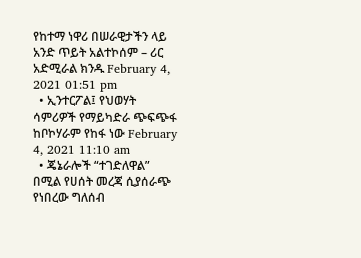የከተማ ነዋሪ በሠራዊታችን ላይ አንድ ጥይት አልተኮሰም – ሪር አድሚራል ክንዱ February 4, 2021 01:51 pm
  • ኢንተርፖል፤ የህወሃት ሳምሪዎች የማይካድራ ጭፍጭፋ ከቦኮሃራም የከፋ ነው February 4, 2021 11:10 am
  • ጄኔራሎች “ተገድለዋል” በሚል የሀሰት መረጃ ሲያሰራጭ የነበረው ግለሰብ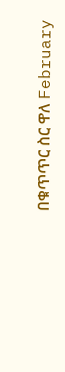በቁጥጥር ስር ዋለ February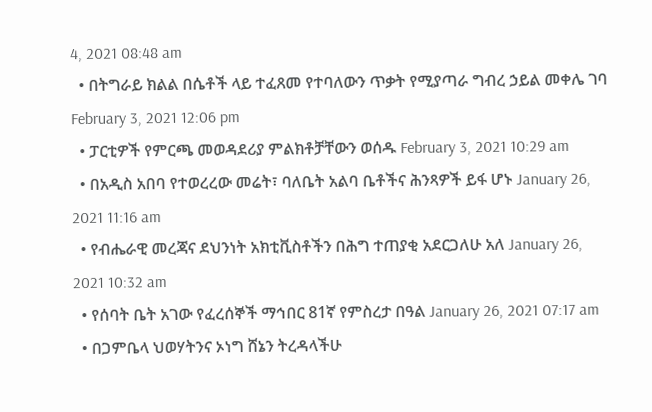4, 2021 08:48 am
  • በትግራይ ክልል በሴቶች ላይ ተፈጸመ የተባለውን ጥቃት የሚያጣራ ግብረ ኃይል መቀሌ ገባ February 3, 2021 12:06 pm
  • ፓርቲዎች የምርጫ መወዳደሪያ ምልክቶቻቸውን ወሰዱ February 3, 2021 10:29 am
  • በአዲስ አበባ የተወረረው መሬት፣ ባለቤት አልባ ቤቶችና ሕንጻዎች ይፋ ሆኑ January 26, 2021 11:16 am
  • የብሔራዊ መረጃና ደህንነት አክቲቪስቶችን በሕግ ተጠያቂ አደርጋለሁ አለ January 26, 2021 10:32 am
  • የሰባት ቤት አገው የፈረሰኞች ማኅበር 81ኛ የምስረታ በዓል January 26, 2021 07:17 am
  • በጋምቤላ ህወሃትንና ኦነግ ሸኔን ትረዳላችሁ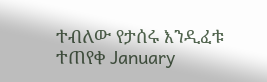ተብለው የታሰሩ እንዲፈቱ ተጠየቀ January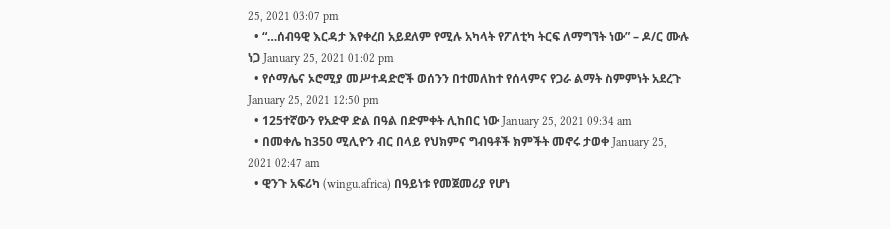25, 2021 03:07 pm
  • “…ሰብዓዊ እርዳታ እየቀረበ አይደለም የሚሉ አካላት የፖለቲካ ትርፍ ለማግኘት ነው” – ዶ/ር ሙሉ ነጋ January 25, 2021 01:02 pm
  • የሶማሌና ኦሮሚያ መሥተዳድሮች ወሰንን በተመለከተ የሰላምና የጋራ ልማት ስምምነት አደረጉ January 25, 2021 12:50 pm
  • 125ተኛውን የአድዋ ድል በዓል በድምቀት ሊከበር ነው January 25, 2021 09:34 am
  • በመቀሌ ከ350 ሚሊዮን ብር በላይ የህክምና ግብዓቶች ክምችት መኖሩ ታወቀ January 25, 2021 02:47 am
  • ዊንጉ አፍሪካ (wingu.africa) በዓይነቱ የመጀመሪያ የሆነ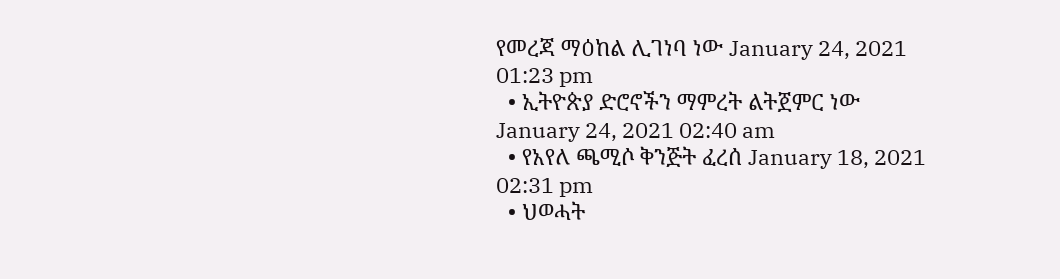የመረጃ ማዕከል ሊገነባ ነው January 24, 2021 01:23 pm
  • ኢትዮጵያ ድሮኖችን ማምረት ልትጀምር ነው January 24, 2021 02:40 am
  • የአየለ ጫሚሶ ቅንጅት ፈረሰ January 18, 2021 02:31 pm
  • ህወሓት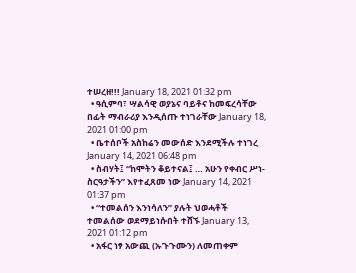ተሠረዘ!!! January 18, 2021 01:32 pm
  • ዓሲምባ፣ ሣልሳዊ ወያኔና ባይቶና ከመፍረሳቸው በፊት ማብራሪያ እንዲሰጡ ተነገራቸው January 18, 2021 01:00 pm
  • ቤተሰቦች አስከሬን መውሰድ እንደሚችሉ ተነገረ January 14, 2021 06:48 pm
  • ስብሃት፤ “ከሞትን ቆይተናል፤ … አሁን የቀብር ሥነ-ስርዓታችን” እየተፈጸመ ነው January 14, 2021 01:37 pm
  • “ተመልሰን እንነሳለን” ያሉት ህወሓቶች ተመልሰው ወደማይነሱበት ተሸኙ January 13, 2021 01:12 pm
  • አፋር ነፃ አውጪ (ኡጉጉሙን) ለመጠቀም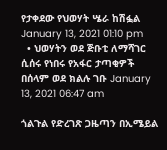የታቀደው የህወሃት ሤራ ከሽፏል January 13, 2021 01:10 pm
  • ህወሃትን ወደ ጅቡቲ ለማሻገር ሲሰሩ የነበሩ የአፋር ታጣቂዎች በሰላም ወደ ክልሉ ገቡ January 13, 2021 06:47 am

ጎልጉል የድረገጽ ጋዜጣን በኢሜይል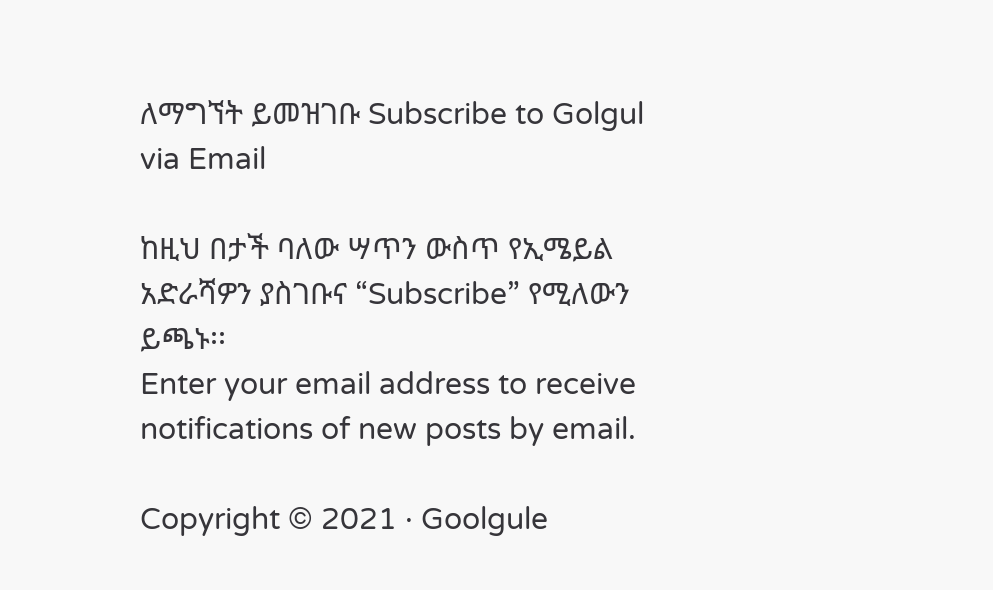ለማግኘት ይመዝገቡ Subscribe to Golgul via Email

ከዚህ በታች ባለው ሣጥን ውስጥ የኢሜይል አድራሻዎን ያስገቡና “Subscribe” የሚለውን ይጫኑ፡፡
Enter your email address to receive notifications of new posts by email.

Copyright © 2021 · Goolgule